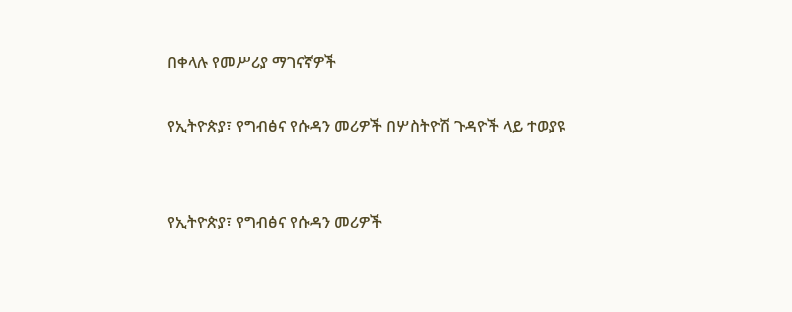በቀላሉ የመሥሪያ ማገናኛዎች

የኢትዮጵያ፣ የግብፅና የሱዳን መሪዎች በሦስትዮሽ ጉዳዮች ላይ ተወያዩ


የኢትዮጵያ፣ የግብፅና የሱዳን መሪዎች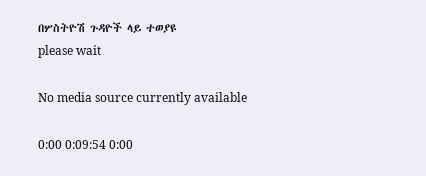በሦስትዮሽ ጉዳዮች ላይ ተወያዩ
please wait

No media source currently available

0:00 0:09:54 0:00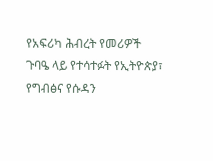የአፍሪካ ሕብረት የመሪዎች ጉባዔ ላይ የተሳተፉት የኢትዮጵያ፣ የግብፅና የሱዳን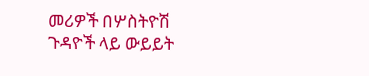መሪዎች በሦስትዮሽ ጉዳዮች ላይ ውይይት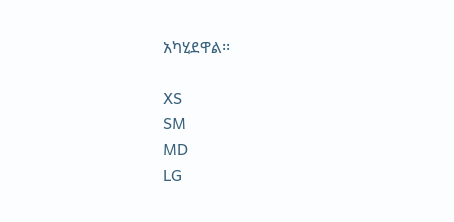አካሂደዋል፡፡

XS
SM
MD
LG